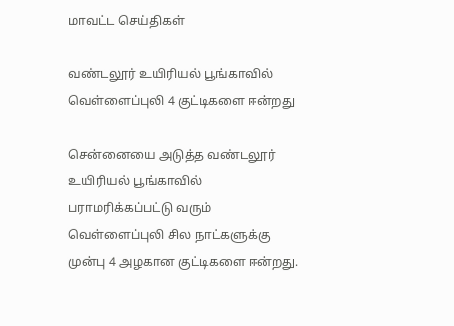மாவட்ட செய்திகள்

வண்டலூர் உயிரியல் பூங்காவில் வெள்ளைப்புலி 4 குட்டிகளை ஈன்றது

சென்னையை அடுத்த வண்டலூர் உயிரியல் பூங்காவில் பராமரிக்கப்பட்டு வரும் வெள்ளைப்புலி சில நாட்களுக்கு முன்பு 4 அழகான குட்டிகளை ஈன்றது.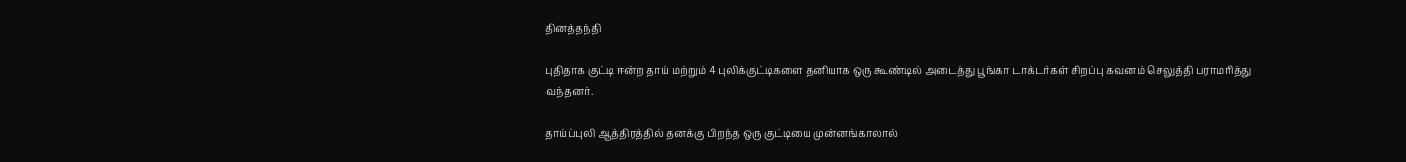தினத்தந்தி

புதிதாக குட்டி ஈன்ற தாய் மற்றும் 4 புலிக்குட்டிகளை தனியாக ஒரு கூண்டில் அடைத்து பூங்கா டாக்டர்கள் சிறப்பு கவனம் செலுத்தி பராமரித்து வந்தனர்.

தாய்ப்புலி ஆத்திரத்தில் தனக்கு பிறந்த ஒரு குட்டியை முன்னங்காலால்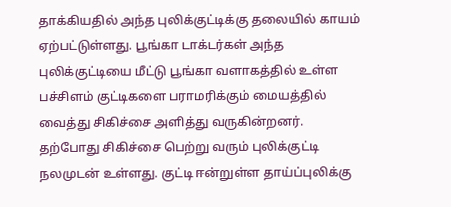தாக்கியதில் அந்த புலிக்குட்டிக்கு தலையில் காயம் ஏற்பட்டுள்ளது. பூங்கா டாக்டர்கள் அந்த புலிக்குட்டியை மீட்டு பூங்கா வளாகத்தில் உள்ள பச்சிளம் குட்டிகளை பராமரிக்கும் மையத்தில் வைத்து சிகிச்சை அளித்து வருகின்றனர். தற்போது சிகிச்சை பெற்று வரும் புலிக்குட்டி நலமுடன் உள்ளது. குட்டி ஈன்றுள்ள தாய்ப்புலிக்கு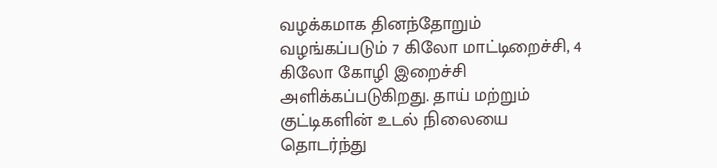வழக்கமாக தினந்தோறும் வழங்கப்படும் 7 கிலோ மாட்டிறைச்சி, 4 கிலோ கோழி இறைச்சி அளிக்கப்படுகிறது. தாய் மற்றும் குட்டிகளின் உடல் நிலையை தொடர்ந்து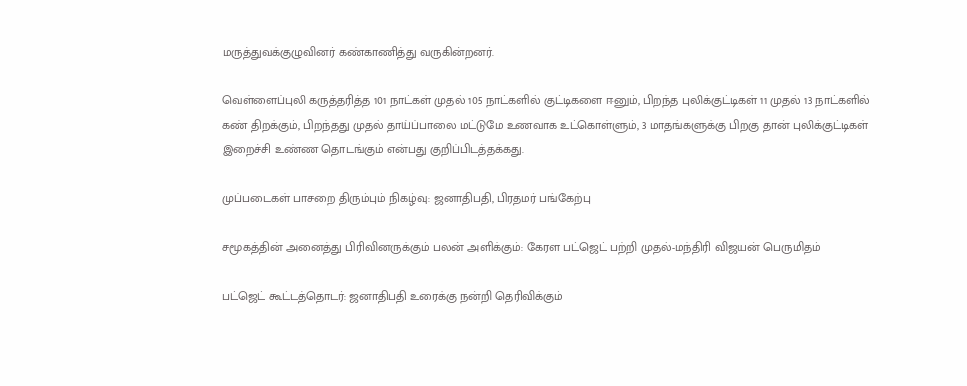மருத்துவக்குழுவினர் கண்காணித்து வருகின்றனர்.

வெள்ளைப்புலி கருத்தரித்த 101 நாட்கள் முதல் 105 நாட்களில் குட்டிகளை ஈனும், பிறந்த புலிக்குட்டிகள் 11 முதல் 13 நாட்களில் கண் திறக்கும், பிறந்தது முதல் தாய்ப்பாலை மட்டுமே உணவாக உட்கொள்ளும், 3 மாதங்களுக்கு பிறகு தான் புலிக்குட்டிகள் இறைச்சி உண்ண தொடங்கும் என்பது குறிப்பிடத்தக்கது.

முப்படைகள் பாசறை திரும்பும் நிகழ்வு: ஜனாதிபதி, பிரதமர் பங்கேற்பு

சமூகத்தின் அனைத்து பிரிவினருக்கும் பலன் அளிக்கும்: கேரள பட்ஜெட் பற்றி முதல்-மந்திரி விஜயன் பெருமிதம்

பட்ஜெட் கூட்டத்தொடர்: ஜனாதிபதி உரைக்கு நன்றி தெரிவிக்கும்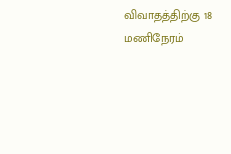விவாதத்திற்கு 18 மணிநேரம்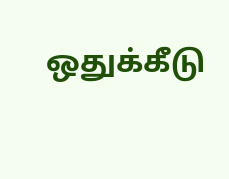ஒதுக்கீடு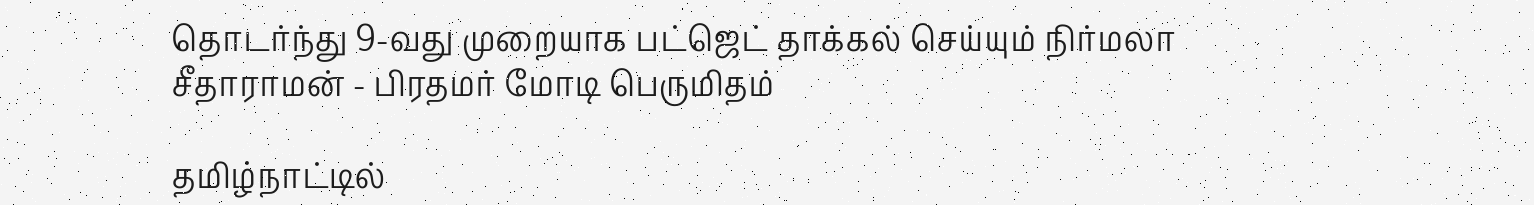தொடர்ந்து 9-வது முறையாக பட்ஜெட் தாக்கல் செய்யும் நிர்மலா சீதாராமன் - பிரதமர் மோடி பெருமிதம்

தமிழ்நாட்டில்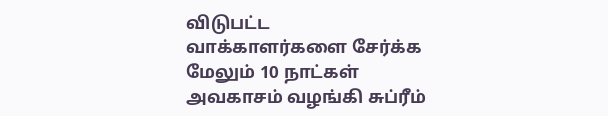விடுபட்ட வாக்காளர்களை சேர்க்க மேலும் 10 நாட்கள் அவகாசம் வழங்கி சுப்ரீம்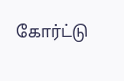கோர்ட்டு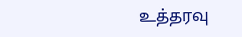உத்தரவு